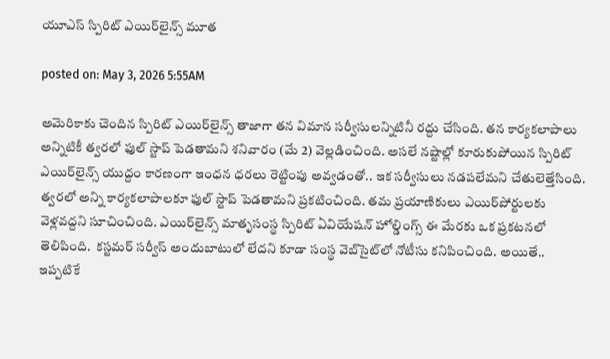యూఎస్ స్పిరిట్ ఎయిర్‌లైన్స్ మూత

posted on: May 3, 2026 5:55AM

అమెరికాకు చెందిన స్పిరిట్ ఎయిర్‌లైన్స్ తాజాగా తన విమాన సర్వీసులన్నిటినీ రద్దు చేసింది. తన కార్యకలాపాలు అన్నిటికీ త్వరలో ఫుల్ స్టాప్ పెడతామని శనివారం (మే 2) వెల్లడించింది. అసలే నష్టాల్లో కూరుకుపోయిన స్పిరిట్ ఎయిర్‌లైన్స్ యుద్దం కారణంగా ఇంధన ధరలు రెట్టింపు అవ్వడంతో.. ఇక సర్వీసులు నడపలేమని చేతులెత్తేసింది. త్వరలో అన్ని కార్యకలాపాలకూ ఫుల్ స్టాప్ పెడతామని ప్రకటించింది. తమ ప్రయాణికులు ఎయిర్‌పోర్టులకు వెళ్లవద్దని సూచించింది. ఎయిర్‌లైన్స్ మాతృసంస్థ స్పిరిట్ ఏవియేషన్ హోల్డింగ్స్ ఈ మేరకు ఒక ప్రకటనలో తెలిపింది.  కస్టమర్ సర్వీస్ అందుబాటులో లేదని కూడా సంస్థ వెబ్‌సైట్‌లో నోటీసు కనిపించింది. అయితే.. ఇప్పటికే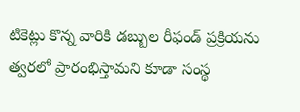టికెట్లు కొన్న వారికి డబ్బుల రీఫండ్‌ ప్రక్రియను త్వరలో ప్రారంభిస్తామని కూడా సంస్థ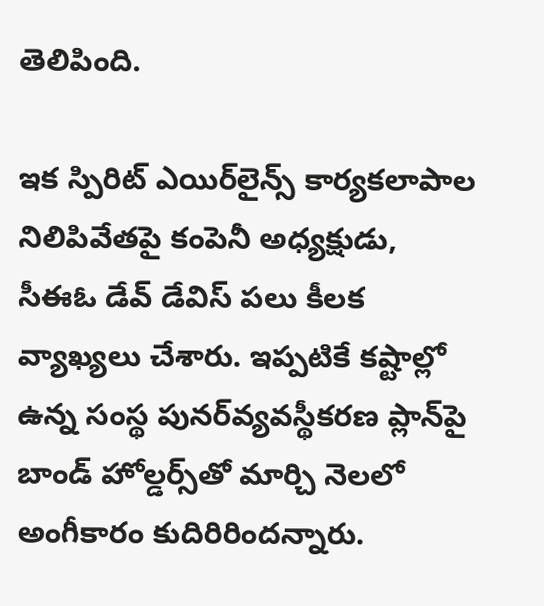తెలిపింది.

ఇక స్పిరిట్ ఎయిర్‌లైన్స్ కార్యకలాపాల నిలిపివేతపై కంపెనీ అధ్యక్షుడు, సీఈఓ డేవ్ డేవిస్ పలు కీలక వ్యాఖ్యలు చేశారు. ఇప్పటికే కష్టాల్లో ఉన్న సంస్థ పునర్‌వ్యవస్థీకరణ ప్లాన్‌పై బాండ్ హోల్డర్స్‌తో మార్చి నెలలో అంగీకారం కుదిరిరిందన్నారు.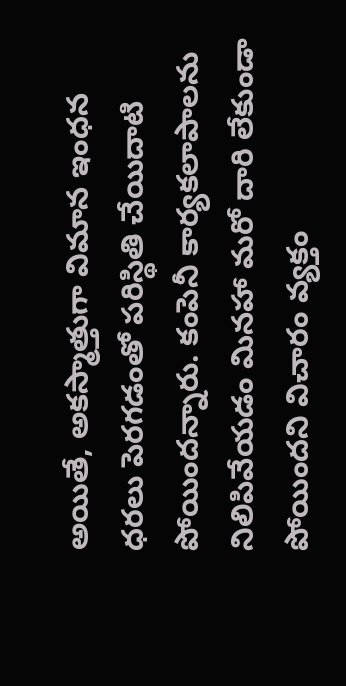అయితే, అకస్మాత్తుగా విమాన ఇంధన ధరలు పెరగడంతో పరిస్థితి చేయిదాటి పోయిందన్నారు. కంపెనీ కార్యకలాపాలను నిలిపివేయడం మినహా మరో దారి లేకుండా పోయిందని విచారం వ్యక్తం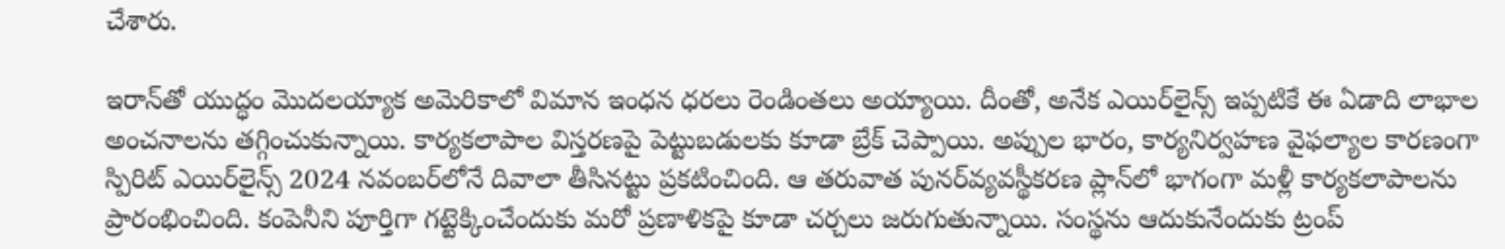చేశారు.

ఇరాన్‌తో యుద్ధం మొదలయ్యాక అమెరికాలో విమాన ఇంధన ధరలు రెండింతలు అయ్యాయి. దీంతో, అనేక ఎయిర్‌లైన్స్ ఇప్పటికే ఈ ఏడాది లాభాల అంచనాలను తగ్గించుకున్నాయి. కార్యకలాపాల విస్తరణపై పెట్టుబడులకు కూడా బ్రేక్ చెప్పాయి. అప్పుల భారం, కార్యనిర్వహణ వైఫల్యాల కారణంగా స్పిరిట్ ఎయిర్‌లైన్స్ 2024 నవంబర్‌లోనే దివాలా తీసినట్టు ప్రకటించింది. ఆ తరువాత పునర్‌వ్యవస్థీకరణ ప్లాన్‌లో భాగంగా మళ్లీ కార్యకలాపాలను ప్రారంభించింది. కంపెనీని పూర్తిగా గట్టెక్కించేందుకు మరో ప్రణాళికపై కూడా చర్చలు జరుగుతున్నాయి. సంస్థను ఆదుకునేందుకు ట్రంప్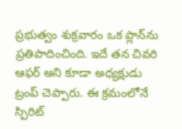ప్రభుత్వం శుక్రవారం ఒక ప్లాన్‌ను ప్రతిపాదించింది. ఇదే తన చివరి ఆఫర్ అని కూడా అధ్యక్షుడు ట్రంప్ చెప్పారు. ఈ క్రమంలోనే స్పిరిట్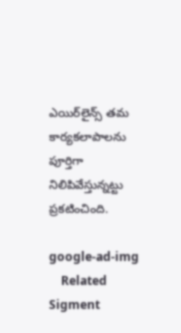ఎయిర్‌లైన్స్ తమ కార్యకలాపాలను పూర్తిగా నిలిపివేస్తున్నట్టు ప్రకటించింది.

google-ad-img
    Related Sigment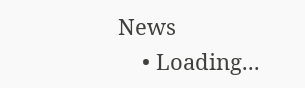News
    • Loading...